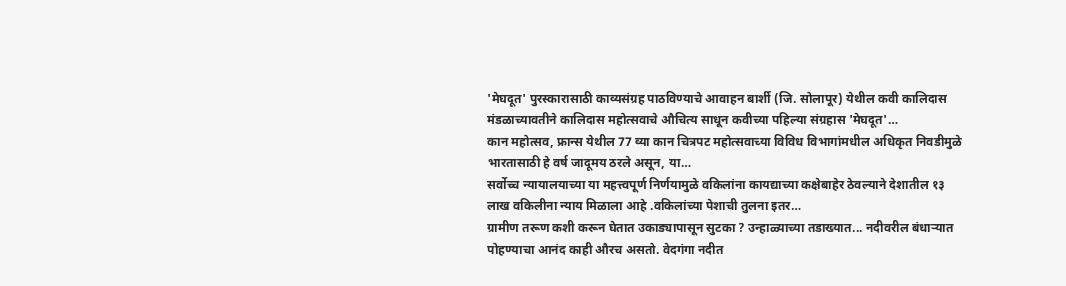'मेघदूत' पुरस्कारासाठी काव्यसंग्रह पाठविण्याचे आवाहन बार्शी (जि. सोलापूर) येथील कवी कालिदास मंडळाच्यावतीने कालिदास महोत्सवाचे औचित्य साधून कवीच्या पहिल्या संग्रहास 'मेघदूत'…
कान महोत्सव, फ्रान्स येथील 77 व्या कान चित्रपट महोत्सवाच्या विविध विभागांमधील अधिकृत निवडीमुळे भारतासाठी हे वर्ष जादूमय ठरले असून, या…
सर्वोच्च न्यायालयाच्या या महत्त्वपूर्ण निर्णयामुळे वकिलांना कायद्याच्या कक्षेबाहेर ठेवल्याने देशातील १३ लाख वकिलीना न्याय मिळाला आहे .वकिलांच्या पेशाची तुलना इतर…
ग्रामीण तरूण कशी करून घेतात उकाड्यापासून सुटका ? उन्हाळ्याच्या तडाख्यात... नदीवरील बंधाऱ्यात पोहण्याचा आनंद काही औरच असतो. वेदगंगा नदीत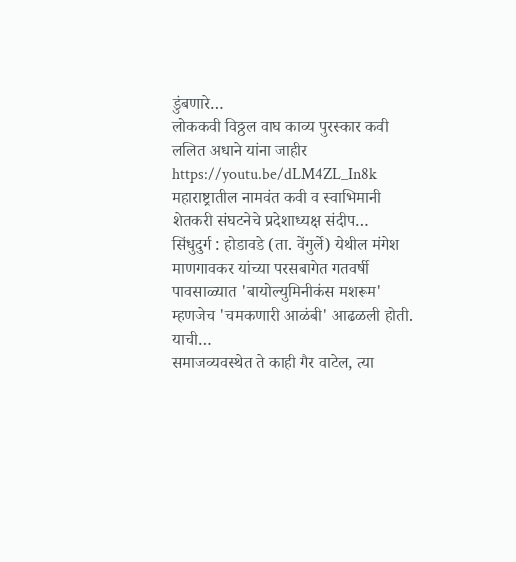डुंबणारे…
लोककवी विठ्ठल वाघ काव्य पुरस्कार कवी ललित अधाने यांना जाहीर https://youtu.be/dLM4ZL_In8k महाराष्ट्रातील नामवंत कवी व स्वाभिमानी शेतकरी संघटनेचे प्रदेशाध्यक्ष संदीप…
सिंधुदुर्ग : होडावडे (ता. वेंगुर्ले) येथील मंगेश माणगावकर यांच्या परसबागेत गतवर्षी पावसाळ्यात 'बायोल्युमिनीकंस मशरूम' म्हणजेच 'चमकणारी आळंबी' आढळली होती. याची…
समाजव्यवस्थेत ते काही गैर वाटेल, त्या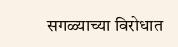सगळ्याच्या विरोधात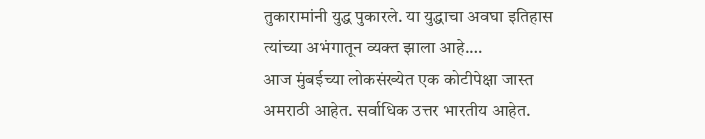तुकारामांनी युद्ध पुकारले. या युद्धाचा अवघा इतिहास त्यांच्या अभंगातून व्यक्त झाला आहे.…
आज मुंबईच्या लोकसंख्येत एक कोटीपेक्षा जास्त अमराठी आहेत. सर्वाधिक उत्तर भारतीय आहेत.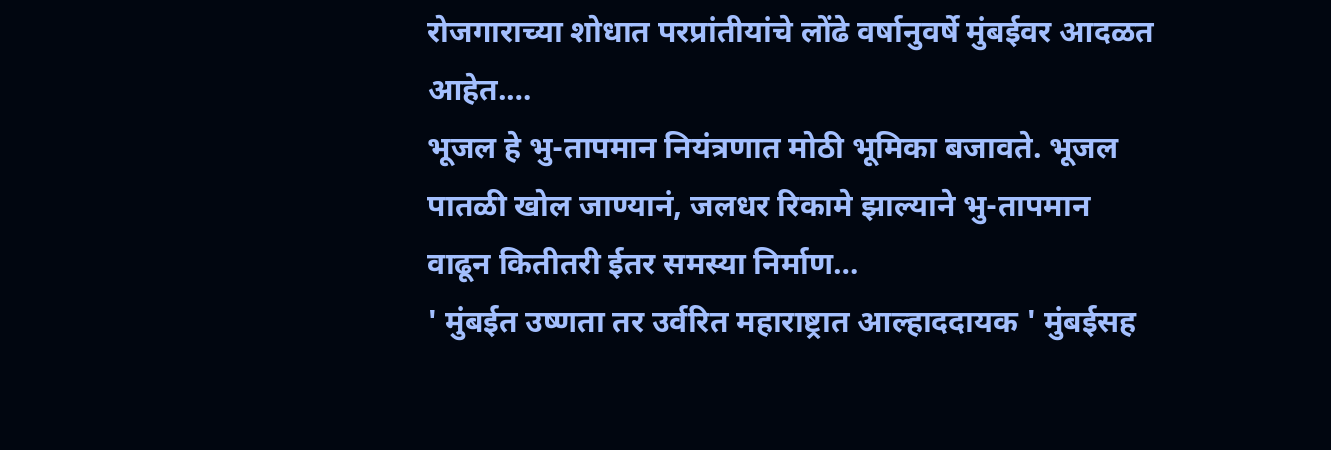रोजगाराच्या शोधात परप्रांतीयांचे लोंढे वर्षानुवर्षे मुंबईवर आदळत आहेत.…
भूजल हे भु-तापमान नियंत्रणात मोठी भूमिका बजावते. भूजल पातळी खोल जाण्यानं, जलधर रिकामे झाल्याने भु-तापमान वाढून कितीतरी ईतर समस्या निर्माण…
' मुंबईत उष्णता तर उर्वरित महाराष्ट्रात आल्हाददायक ' मुंबईसह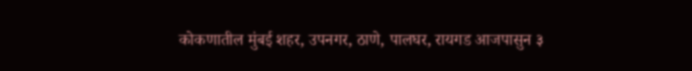कोकणातील मुंबई शहर, उपनगर, ठाणे, पालघर, रायगड आजपासुन ३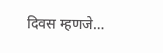दिवस म्हणजे…